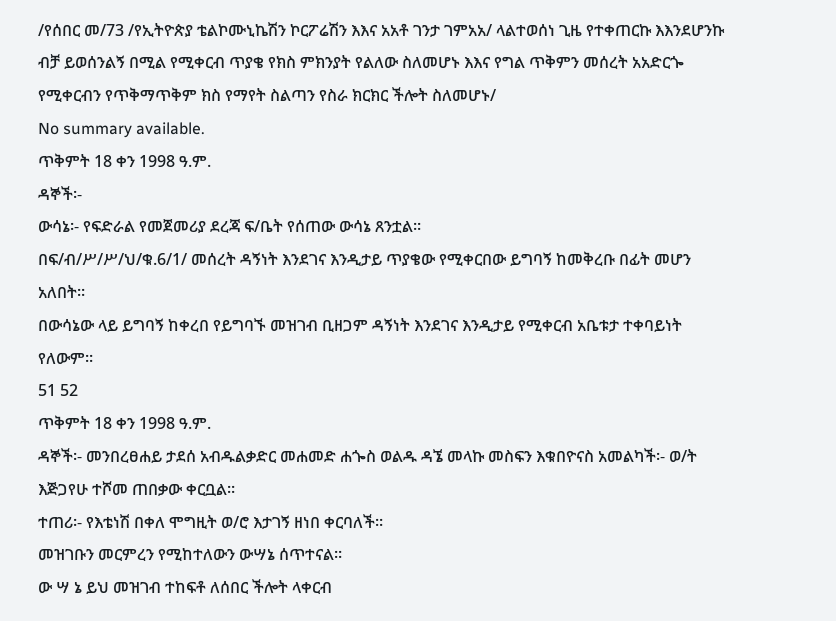/የሰበር መ/73 /የኢትዮጵያ ቴልኮሙኒኬሽን ኮርፖሬሽን እእና አአቶ ገንታ ገምአአ/ ላልተወሰነ ጊዜ የተቀጠርኩ እእንደሆንኩ ብቻ ይወሰንልኝ በሚል የሚቀርብ ጥያቄ የክስ ምክንያት የልለው ስለመሆኑ እእና የግል ጥቅምን መሰረት አአድርጐ የሚቀርብን የጥቅማጥቅም ክስ የማየት ስልጣን የስራ ክርክር ችሎት ስለመሆኑ/
No summary available.
ጥቅምት 18 ቀን 1998 ዓ.ም.
ዳኞች፡-
ውሳኔ፡- የፍድራል የመጀመሪያ ደረጃ ፍ/ቤት የሰጠው ውሳኔ ጸንቷል።
በፍ/ብ/ሥ/ሥ/ህ/ቁ.6/1/ መሰረት ዳኝነት እንደገና እንዲታይ ጥያቄው የሚቀርበው ይግባኝ ከመቅረቡ በፊት መሆን አለበት።
በውሳኔው ላይ ይግባኝ ከቀረበ የይግባኙ መዝገብ ቢዘጋም ዳኝነት እንደገና እንዲታይ የሚቀርብ አቤቱታ ተቀባይነት የለውም።
51 52
ጥቅምት 18 ቀን 1998 ዓ.ም.
ዳኞች፡- መንበረፀሐይ ታደሰ አብዱልቃድር መሐመድ ሐጐስ ወልዱ ዳኜ መላኩ መስፍን እቁበዮናስ አመልካች፡- ወ/ት እጅጋየሁ ተሾመ ጠበቃው ቀርቧል።
ተጠሪ፡- የእቴነሽ በቀለ ሞግዚት ወ/ሮ እታገኝ ዘነበ ቀርባለች።
መዝገቡን መርምረን የሚከተለውን ውሣኔ ሰጥተናል።
ው ሣ ኔ ይህ መዝገብ ተከፍቶ ለሰበር ችሎት ላቀርብ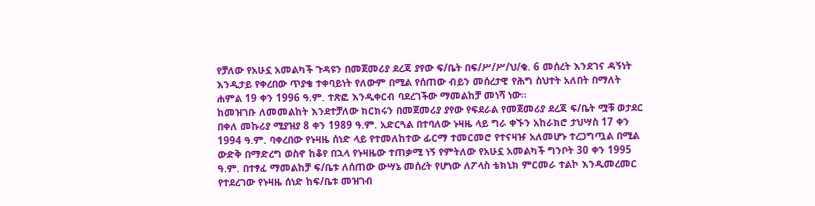የቻለው የአሁኗ አመልካች ጉዳዩን በመጀመሪያ ደረጃ ያየው ፍ/ቤት በፍ/ሥ/ሥ/ህ/ቁ. 6 መሰረት እንደገና ዳኝነት እንዲታይ የቀረበው ጥያቄ ተቀባይነት የለውም በሚል የሰጠው ብይን መሰረታዊ የሕግ ስህተት አለበት በማለት ሐምል 19 ቀን 1996 ዓ.ም. ተጽፎ እንዲቀርብ ባደረገችው ማመልከቻ መነሻ ነው።
ከመዝገቡ ለመመልከት እንደተቻለው ክርክሩን በመጀመሪያ ያየው የፍደራል የመጀመሪያ ደረጃ ፍ/ቤት ሟቹ ወታደር በቀለ መኩሪያ ሚያዝያ 8 ቀን 1989 ዓ.ም. አድርጓል በተባለው ኑዛዜ ላይ ግራ ቀኙን አከራክሮ ታህሣስ 17 ቀን 1994 ዓ.ም. ባቀረበው የኑዛዜ ሰነድ ላይ የተመለከተው ፊርማ ተመርመሮ የተናዛዡ አለመሆኑ ተረጋግጧል በሚል ውድቅ በማድረግ ወስኖ ከቆየ በኋላ የኑዛዜው ተጠቃሚ ነኝ የምትለው የአሁኗ አመልካች ግንቦት 30 ቀን 1995 ዓ.ም. በተፃፈ ማመልከቻ ፍ/ቤቱ ለሰጠው ውሣኔ መሰረት የሆነው ለፖላስ ቴክኒክ ምርመራ ተልኮ እንዲመረመር የተደረገው የኑዛዜ ሰነድ ከፍ/ቤቱ መዝገብ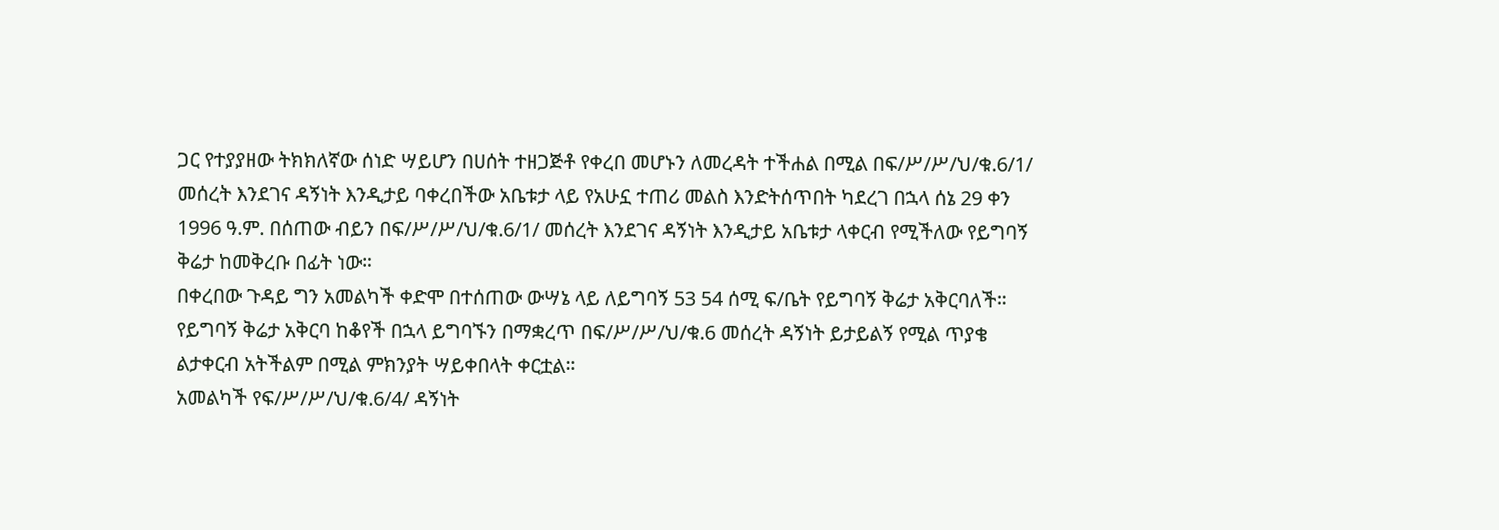ጋር የተያያዘው ትክክለኛው ሰነድ ሣይሆን በሀሰት ተዘጋጅቶ የቀረበ መሆኑን ለመረዳት ተችሐል በሚል በፍ/ሥ/ሥ/ህ/ቁ.6/1/ መሰረት እንደገና ዳኝነት እንዲታይ ባቀረበችው አቤቱታ ላይ የአሁኗ ተጠሪ መልስ እንድትሰጥበት ካደረገ በኋላ ሰኔ 29 ቀን 1996 ዓ.ም. በሰጠው ብይን በፍ/ሥ/ሥ/ህ/ቁ.6/1/ መሰረት እንደገና ዳኝነት እንዲታይ አቤቱታ ላቀርብ የሚችለው የይግባኝ ቅሬታ ከመቅረቡ በፊት ነው።
በቀረበው ጉዳይ ግን አመልካች ቀድሞ በተሰጠው ውሣኔ ላይ ለይግባኝ 53 54 ሰሚ ፍ/ቤት የይግባኝ ቅሬታ አቅርባለች። የይግባኝ ቅሬታ አቅርባ ከቆየች በኋላ ይግባኙን በማቋረጥ በፍ/ሥ/ሥ/ህ/ቁ.6 መሰረት ዳኝነት ይታይልኝ የሚል ጥያቄ ልታቀርብ አትችልም በሚል ምክንያት ሣይቀበላት ቀርቷል።
አመልካች የፍ/ሥ/ሥ/ህ/ቁ.6/4/ ዳኝነት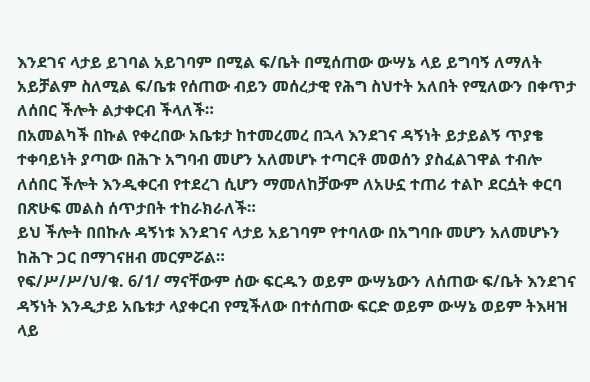እንደገና ላታይ ይገባል አይገባም በሚል ፍ/ቤት በሚሰጠው ውሣኔ ላይ ይግባኝ ለማለት አይቻልም ስለሚል ፍ/ቤቱ የሰጠው ብይን መሰረታዊ የሕግ ስህተት አለበት የሚለውን በቀጥታ ለሰበር ችሎት ልታቀርብ ችላለች።
በአመልካች በኩል የቀረበው አቤቱታ ከተመረመረ በኋላ እንደገና ዳኝነት ይታይልኝ ጥያቄ ተቀባይነት ያጣው በሕጉ አግባብ መሆን አለመሆኑ ተጣርቶ መወሰን ያስፈልገዋል ተብሎ ለሰበር ችሎት እንዲቀርብ የተደረገ ሲሆን ማመለከቻውም ለአሁኗ ተጠሪ ተልኮ ደርሷት ቀርባ በጽሁፍ መልስ ሰጥታበት ተከራክራለች።
ይህ ችሎት በበኩሉ ዳኝነቱ እንደገና ላታይ አይገባም የተባለው በአግባቡ መሆን አለመሆኑን ከሕጉ ጋር በማገናዘብ መርምሯል።
የፍ/ሥ/ሥ/ህ/ቁ. 6/1/ ማናቸውም ሰው ፍርዱን ወይም ውሣኔውን ለሰጠው ፍ/ቤት እንደገና ዳኝነት እንዲታይ አቤቱታ ላያቀርብ የሚችለው በተሰጠው ፍርድ ወይም ውሣኔ ወይም ትእዛዝ ላይ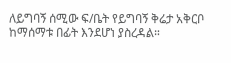ለይግባኝ ሰሚው ፍ/ቤት የይግባኝ ቅሬታ አቅርቦ ከማሰማቱ በፊት እንደሆነ ያስረዳል።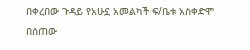በቀረበው ጉዳይ የአሁኗ አመልካች ፍ/ቤቱ አስቀድሞ በሰጠው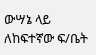ውሣኔ ላይ ለከፍተኛው ፍ/ቤት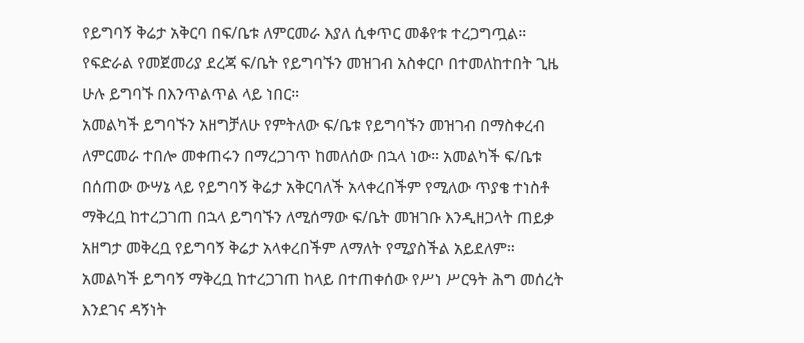የይግባኝ ቅሬታ አቅርባ በፍ/ቤቱ ለምርመራ እያለ ሲቀጥር መቆየቱ ተረጋግጧል። የፍድራል የመጀመሪያ ደረጃ ፍ/ቤት የይግባኙን መዝገብ አስቀርቦ በተመለከተበት ጊዜ ሁሉ ይግባኙ በእንጥልጥል ላይ ነበር።
አመልካች ይግባኙን አዘግቻለሁ የምትለው ፍ/ቤቱ የይግባኙን መዝገብ በማስቀረብ ለምርመራ ተበሎ መቀጠሩን በማረጋገጥ ከመለሰው በኋላ ነው። አመልካች ፍ/ቤቱ በሰጠው ውሣኔ ላይ የይግባኝ ቅሬታ አቅርባለች አላቀረበችም የሚለው ጥያቄ ተነስቶ ማቅረቧ ከተረጋገጠ በኋላ ይግባኙን ለሚሰማው ፍ/ቤት መዝገቡ እንዲዘጋላት ጠይቃ አዘግታ መቅረቧ የይግባኝ ቅሬታ አላቀረበችም ለማለት የሚያስችል አይደለም።
አመልካች ይግባኝ ማቅረቧ ከተረጋገጠ ከላይ በተጠቀሰው የሥነ ሥርዓት ሕግ መሰረት እንደገና ዳኝነት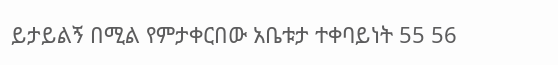ይታይልኝ በሚል የምታቀርበው አቤቱታ ተቀባይነት 55 56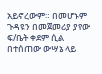አይኖረውም። በመሆኑም ጉዳዩን በመጀመሪያ ያየው ፍ/ቤት ቀደም ሲል በተሰጠው ውሣኔ ላይ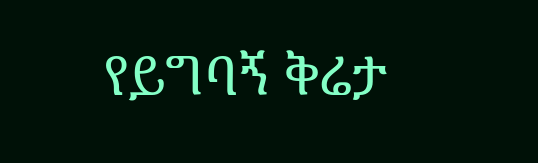የይግባኝ ቅሬታ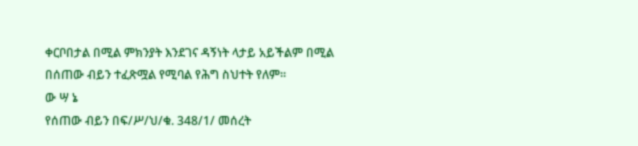ቀርቦበታል በሚል ምክንያት እንደገና ዳኝነት ላታይ አይችልም በሚል በሰጠው ብይን ተፈጽሟል የሚባል የሕግ ስህተት የለም።
ው ሣ ኔ
የሰጠው ብይን በፍ/ሥ/ህ/ቁ. 348/1/ መሰረት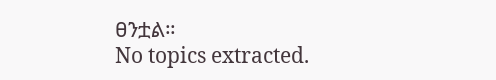ፀንቷል።
No topics extracted.